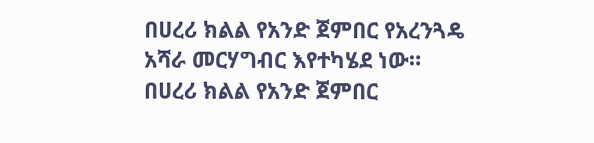በሀረሪ ክልል የአንድ ጀምበር የአረንጓዴ አሻራ መርሃግብር እየተካሄደ ነው።
በሀረሪ ክልል የአንድ ጀምበር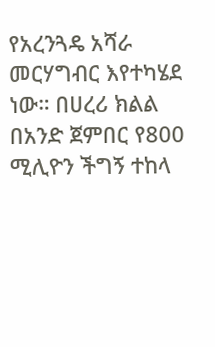የአረንጓዴ አሻራ መርሃግብር እየተካሄደ ነው። በሀረሪ ክልል በአንድ ጀምበር የ800 ሚሊዮን ችግኝ ተከላ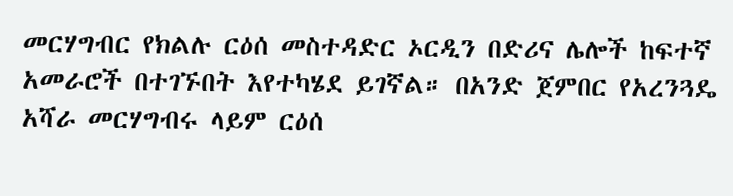መርሃግብር የክልሉ ርዕሰ መስተዳድር ኦርዲን በድሪና ሌሎች ከፍተኛ አመራሮች በተገኙበት እየተካሄደ ይገኛል። በአንድ ጀምበር የአረንጓዴ አሻራ መርሃግብሩ ላይም ርዕሰ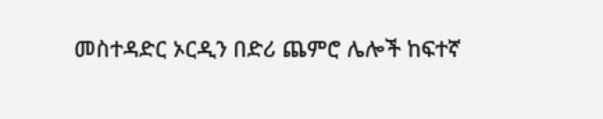መስተዳድር ኦርዲን በድሪ ጨምሮ ሌሎች ከፍተኛ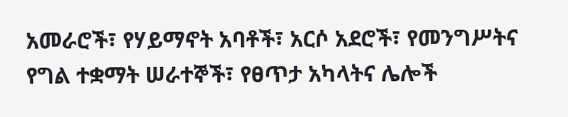አመራሮች፣ የሃይማኖት አባቶች፣ አርሶ አደሮች፣ የመንግሥትና የግል ተቋማት ሠራተኞች፣ የፀጥታ አካላትና ሌሎች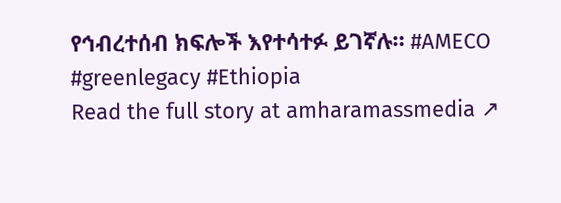የኅብረተሰብ ክፍሎች እየተሳተፉ ይገኛሉ። #AMECO #greenlegacy #Ethiopia
Read the full story at amharamassmedia ↗